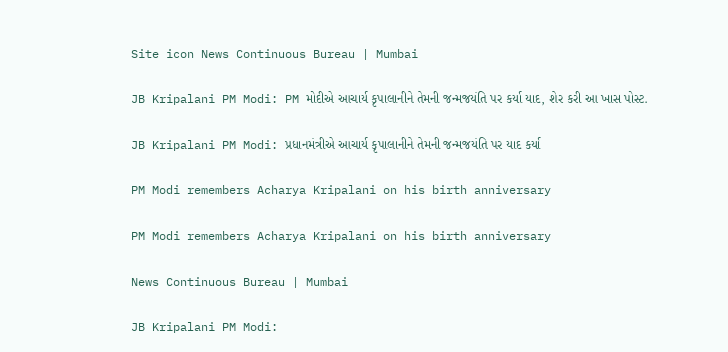Site icon News Continuous Bureau | Mumbai

JB Kripalani PM Modi: PM મોદીએ આચાર્ય કૃપાલાનીને તેમની જન્મજયંતિ પર કર્યા યાદ, શેર કરી આ ખાસ પોસ્ટ.

JB Kripalani PM Modi: પ્રધાનમંત્રીએ આચાર્ય કૃપાલાનીને તેમની જન્મજયંતિ પર યાદ કર્યા

PM Modi remembers Acharya Kripalani on his birth anniversary

PM Modi remembers Acharya Kripalani on his birth anniversary

News Continuous Bureau | Mumbai

JB Kripalani PM Modi: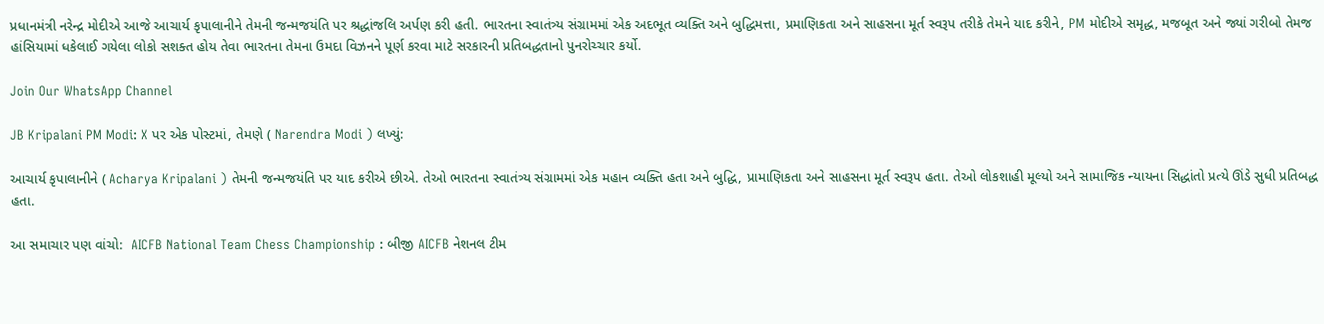પ્રધાનમંત્રી નરેન્દ્ર મોદીએ આજે આચાર્ય કૃપાલાનીને તેમની જન્મજયંતિ પર શ્રદ્ધાંજલિ અર્પણ કરી હતી. ભારતના સ્વાતંત્ર્ય સંગ્રામમાં એક અદભૂત વ્યક્તિ અને બુદ્ધિમત્તા, પ્રમાણિકતા અને સાહસના મૂર્ત સ્વરૂપ તરીકે તેમને યાદ કરીને, PM મોદીએ સમૃદ્ધ, મજબૂત અને જ્યાં ગરીબો તેમજ હાંસિયામાં ધકેલાઈ ગયેલા લોકો સશક્ત હોય તેવા ભારતના તેમના ઉમદા વિઝનને પૂર્ણ કરવા માટે સરકારની પ્રતિબદ્ધતાનો પુનરોચ્ચાર કર્યો.

Join Our WhatsApp Channel

JB Kripalani PM Modi: X પર એક પોસ્ટમાં, તેમણે ( Narendra Modi ) લખ્યું:

આચાર્ય કૃપાલાનીને ( Acharya Kripalani ) તેમની જન્મજયંતિ પર યાદ કરીએ છીએ. તેઓ ભારતના સ્વાતંત્ર્ય સંગ્રામમાં એક મહાન વ્યક્તિ હતા અને બુદ્ધિ, પ્રામાણિકતા અને સાહસના મૂર્ત સ્વરૂપ હતા. તેઓ લોકશાહી મૂલ્યો અને સામાજિક ન્યાયના સિદ્ધાંતો પ્રત્યે ઊંડે સુધી પ્રતિબદ્ધ હતા.

આ સમાચાર પણ વાંચો:  AICFB National Team Chess Championship : બીજી AICFB નેશનલ ટીમ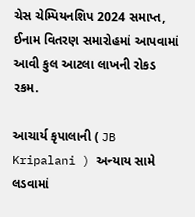ચેસ ચેમ્પિયનશિપ 2024 સમાપ્ત, ઈનામ વિતરણ સમારોહમાં આપવામાં આવી કુલ આટલા લાખની રોકડ રકમ.

આચાર્ય કૃપાલાની ( JB Kripalani ) અન્યાય સામે લડવામાં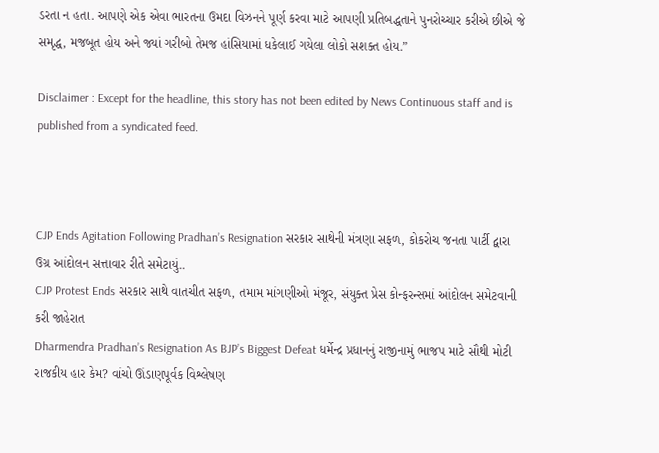ડરતા ન હતા. આપણે એક એવા ભારતના ઉમદા વિઝનને પૂર્ણ કરવા માટે આપણી પ્રતિબદ્ધતાને પુનરોચ્ચાર કરીએ છીએ જે સમૃદ્ધ, મજબૂત હોય અને જ્યાં ગરીબો તેમજ હાંસિયામાં ધકેલાઈ ગયેલા લોકો સશક્ત હોય.”

Disclaimer : Except for the headline, this story has not been edited by News Continuous staff and is published from a syndicated feed.



CJP Ends Agitation Following Pradhan’s Resignation સરકાર સાથેની મંત્રણા સફળ, કોકરોચ જનતા પાર્ટી દ્વારા ઉગ્ર આંદોલન સત્તાવાર રીતે સમેટાયું..
CJP Protest Ends સરકાર સાથે વાતચીત સફળ, તમામ માંગણીઓ મંજૂર, સંયુક્ત પ્રેસ કોન્ફરન્સમાં આંદોલન સમેટવાની કરી જાહેરાત
Dharmendra Pradhan’s Resignation As BJP’s Biggest Defeat ધર્મેન્દ્ર પ્રધાનનું રાજીનામું ભાજપ માટે સૌથી મોટી રાજકીય હાર કેમ? વાંચો ઊંડાણપૂર્વક વિશ્લેષણ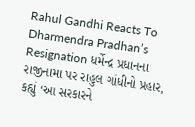Rahul Gandhi Reacts To Dharmendra Pradhan’s Resignation ધર્મેન્દ્ર પ્રધાનના રાજીનામા પર રાહુલ ગાંધીનો પ્રહાર, કહ્યું ‘આ સરકારને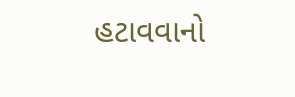હટાવવાનો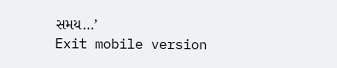સમય…’
Exit mobile version